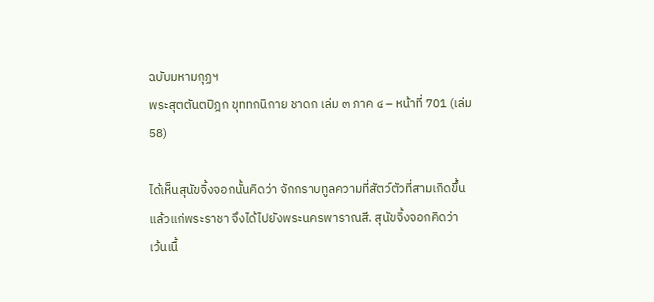ฉบับมหามกุฏฯ
พระสุตตันตปิฎก ขุททกนิกาย ชาดก เล่ม ๓ ภาค ๔ – หน้าที่ 701 (เล่ม 58)

ได้เห็นสุนัขจิ้งจอกนั้นคิดว่า จักกราบทูลความที่สัตว์ตัวที่สามเกิดขึ้น
แล้วแก่พระราชา จึงได้ไปยังพระนครพาราณสี. สุนัขจิ้งจอกคิดว่า
เว้นเนื้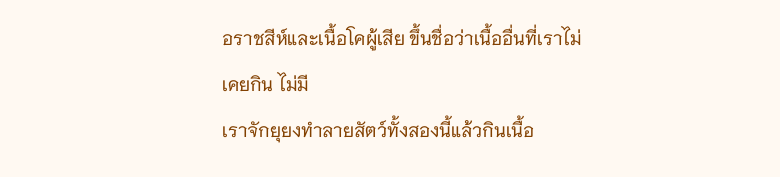อราชสีห์และเนื้อโคผู้เสีย ขึ้นชื่อว่าเนื้ออื่นที่เราไม่เคยกิน ไม่มี
เราจักยุยงทำลายสัตว์ทั้งสองนี้แล้วกินเนื้อ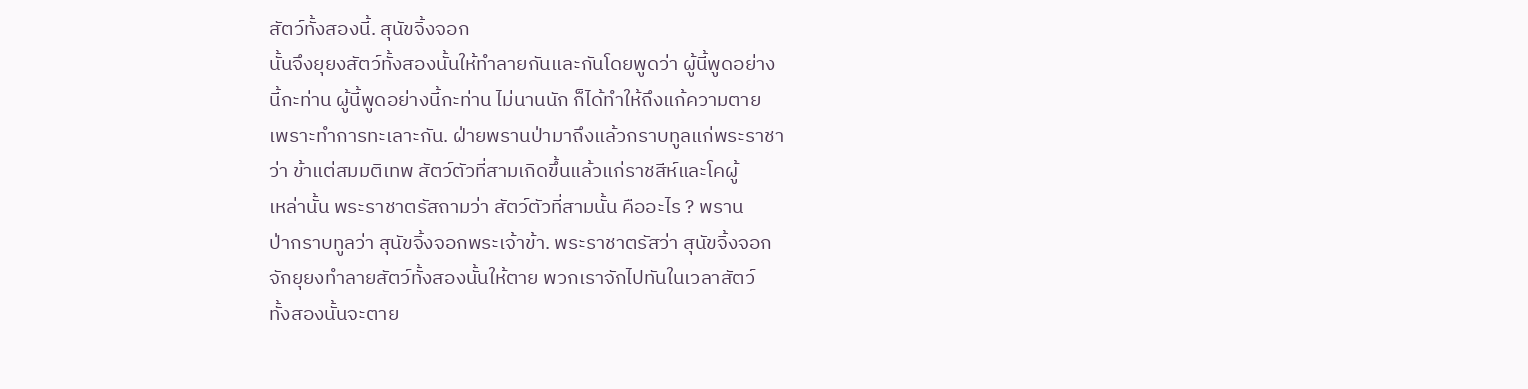สัตว์ทั้งสองนี้. สุนัขจิ้งจอก
นั้นจึงยุยงสัตว์ทั้งสองนั้นให้ทำลายกันและกันโดยพูดว่า ผู้นี้พูดอย่าง
นี้กะท่าน ผู้นี้พูดอย่างนี้กะท่าน ไม่นานนัก ก็ได้ทำให้ถึงแก้ความตาย
เพราะทำการทะเลาะกัน. ฝ่ายพรานป่ามาถึงแล้วกราบทูลแก่พระราชา
ว่า ข้าแต่สมมติเทพ สัตว์ตัวที่สามเกิดขึ้นแล้วแก่ราชสีห์และโคผู้
เหล่านั้น พระราชาตรัสถามว่า สัตว์ตัวที่สามนั้น คืออะไร ? พราน
ป่ากราบทูลว่า สุนัขจิ้งจอกพระเจ้าข้า. พระราชาตรัสว่า สุนัขจิ้งจอก
จักยุยงทำลายสัตว์ทั้งสองนั้นให้ตาย พวกเราจักไปทันในเวลาสัตว์
ทั้งสองนั้นจะตาย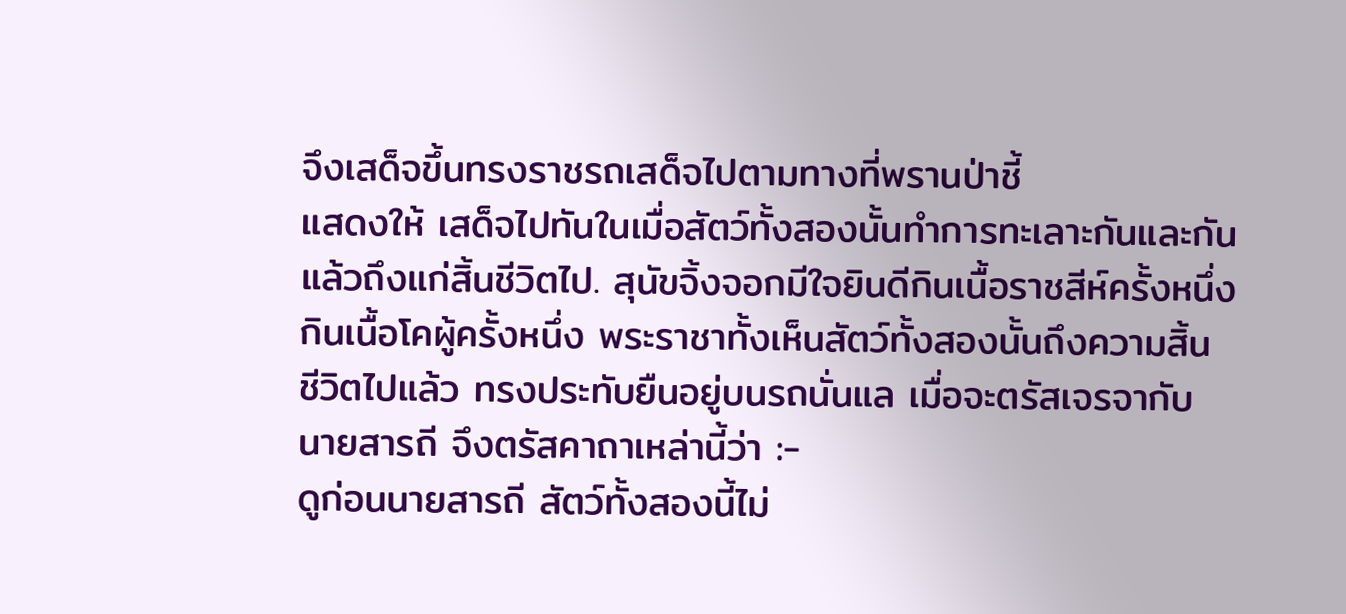จึงเสด็จขึ้นทรงราชรถเสด็จไปตามทางที่พรานป่าชี้
แสดงให้ เสด็จไปทันในเมื่อสัตว์ทั้งสองนั้นทำการทะเลาะกันและกัน
แล้วถึงแก่สิ้นชีวิตไป. สุนัขจิ้งจอกมีใจยินดีกินเนื้อราชสีห์ครั้งหนึ่ง
กินเนื้อโคผู้ครั้งหนึ่ง พระราชาทั้งเห็นสัตว์ทั้งสองนั้นถึงความสิ้น
ชีวิตไปแล้ว ทรงประทับยืนอยู่บนรถนั่นแล เมื่อจะตรัสเจรจากับ
นายสารถี จึงตรัสคาถาเหล่านี้ว่า :-
ดูก่อนนายสารถี สัตว์ทั้งสองนี้ไม่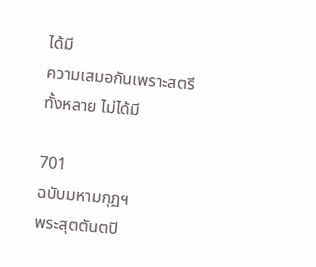ได้มี
ความเสมอกันเพราะสตรีทั้งหลาย ไม่ได้มี

701
ฉบับมหามกุฏฯ
พระสุตตันตปิ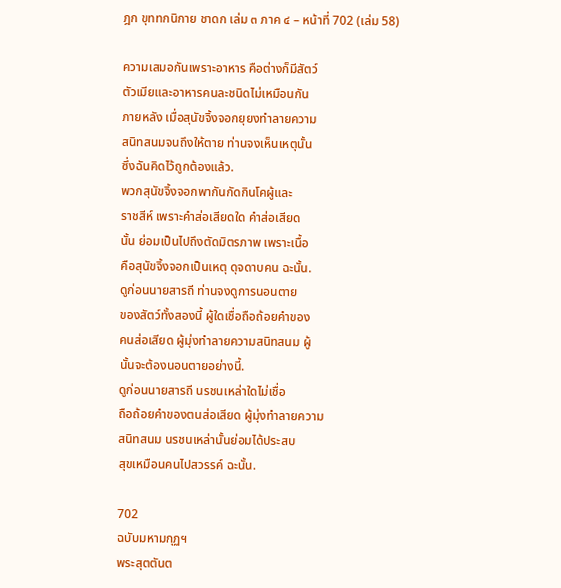ฎก ขุททกนิกาย ชาดก เล่ม ๓ ภาค ๔ – หน้าที่ 702 (เล่ม 58)

ความเสมอกันเพราะอาหาร คือต่างก็มีสัตว์
ตัวเมียและอาหารคนละชนิดไม่เหมือนกัน
ภายหลัง เมื่อสุนัขจิ้งจอกยุยงทำลายความ
สนิทสนมจนถึงให้ตาย ท่านจงเห็นเหตุนั้น
ซึ่งฉันคิดไว้ถูกต้องแล้ว.
พวกสุนัขจิ้งจอกพากันกัดกินโคผู้และ
ราชสีห์ เพราะคำส่อเสียดใด คำส่อเสียด
นั้น ย่อมเป็นไปถึงตัดมิตรภาพ เพราะเนื้อ
คือสุนัขจิ้งจอกเป็นเหตุ ดุจดาบคน ฉะนั้น.
ดูก่อนนายสารถี ท่านจงดูการนอนตาย
ของสัตว์ทั้งสองนี้ ผู้ใดเชื่อถือถ้อยคำของ
คนส่อเสียด ผู้มุ่งทำลายความสนิทสนม ผู้
นั้นจะต้องนอนตายอย่างนี้.
ดูก่อนนายสารถี นรชนเหล่าใดไม่เชื่อ
ถือถ้อยคำของตนส่อเสียด ผู้มุ่งทำลายความ
สนิทสนม นรชนเหล่านั้นย่อมได้ประสบ
สุขเหมือนคนไปสวรรค์ ฉะนั้น.

702
ฉบับมหามกุฏฯ
พระสุตตันต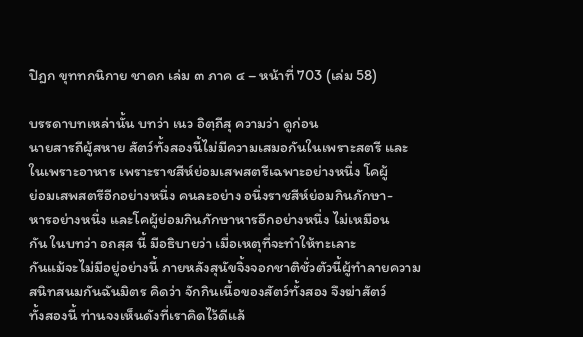ปิฎก ขุททกนิกาย ชาดก เล่ม ๓ ภาค ๔ – หน้าที่ 703 (เล่ม 58)

บรรดาบทเหล่านั้น บทว่า เนว อิตฺถีสุ ความว่า ดูก่อน
นายสารถีผู้สหาย สัตว์ทั้งสองนี้ไม่มีความเสมอกันในเพราะสตรี และ
ในเพราะอาหาร เพราะราชสีห์ย่อมเสพสตรีเฉพาะอย่างหนึ่ง โคผู้
ย่อมเสพสตรีอีกอย่างหนึ่ง คนละอย่าง อนึ่งราชสีห์ย่อมกินภักษา-
หารอย่างหนึ่ง และโคผู้ย่อมกินภักษาหารอีกอย่างหนึ่ง ไม่เหมือน
กัน ในบทว่า อถสฺส นี้ มีอธิบายว่า เมื่อเหตุที่จะทำให้ทะเลาะ
กันแม้จะไม่มีอยู่อย่างนี้ ภายหลังสุนัขจิ้งจอกชาติชั่วตัวนี้ผู้ทำลายความ
สนิทสนมกันฉันมิตร คิดว่า จักกินเนื้อของสัตว์ทั้งสอง จึงฆ่าสัตว์
ทั้งสองนี้ ท่านจงเห็นดังที่เราคิดไว้ดีแล้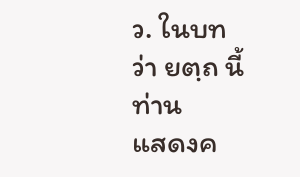ว. ในบทว่า ยตฺถ นี้ ท่าน
แสดงค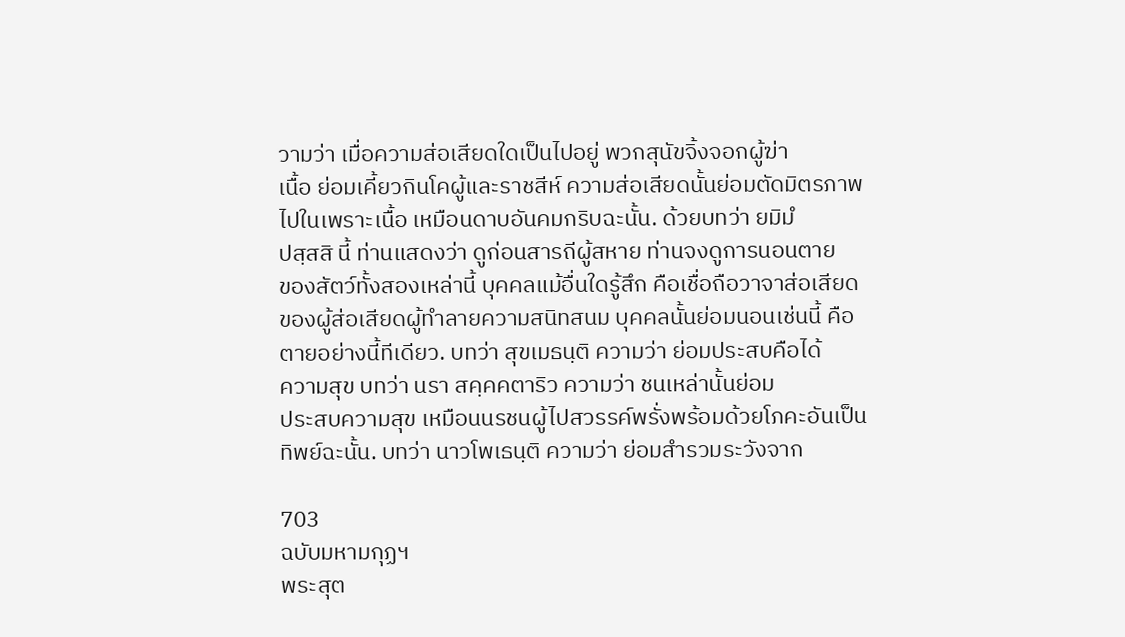วามว่า เมื่อความส่อเสียดใดเป็นไปอยู่ พวกสุนัขจิ้งจอกผู้ฆ่า
เนื้อ ย่อมเคี้ยวกินโคผู้และราชสีห์ ความส่อเสียดนั้นย่อมตัดมิตรภาพ
ไปในเพราะเนื้อ เหมือนดาบอันคมกริบฉะนั้น. ด้วยบทว่า ยมิมํ
ปสฺสสิ นี้ ท่านแสดงว่า ดูก่อนสารถีผู้สหาย ท่านจงดูการนอนตาย
ของสัตว์ทั้งสองเหล่านี้ บุคคลแม้อื่นใดรู้สึก คือเชื่อถือวาจาส่อเสียด
ของผู้ส่อเสียดผู้ทำลายความสนิทสนม บุคคลนั้นย่อมนอนเช่นนี้ คือ
ตายอย่างนี้ทีเดียว. บทว่า สุขเมธนฺติ ความว่า ย่อมประสบคือได้
ความสุข บทว่า นรา สคฺคคตาริว ความว่า ชนเหล่านั้นย่อม
ประสบความสุข เหมือนนรชนผู้ไปสวรรค์พรั่งพร้อมด้วยโภคะอันเป็น
ทิพย์ฉะนั้น. บทว่า นาวโพเธนฺติ ความว่า ย่อมสำรวมระวังจาก

703
ฉบับมหามกุฏฯ
พระสุต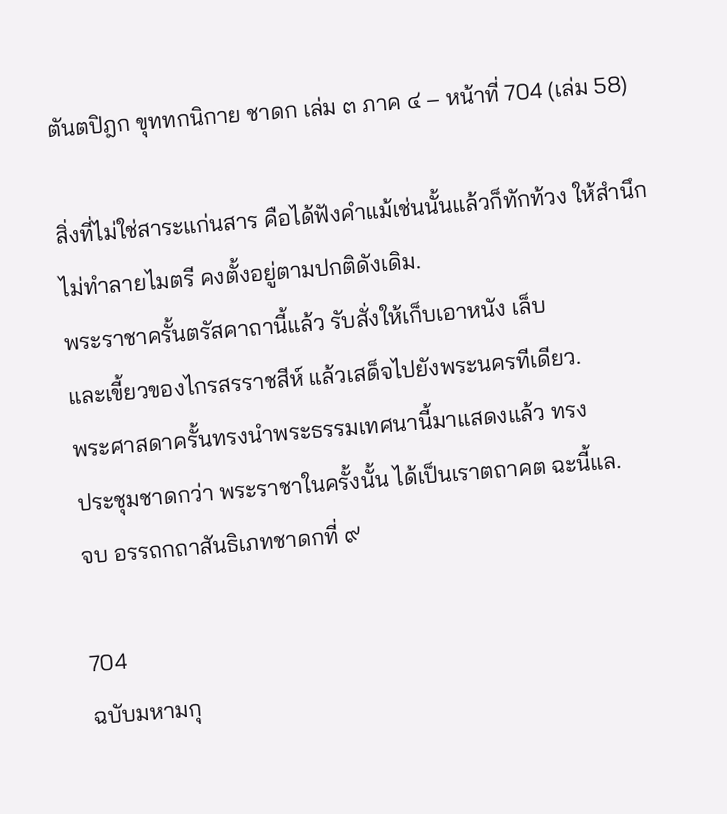ตันตปิฎก ขุททกนิกาย ชาดก เล่ม ๓ ภาค ๔ – หน้าที่ 704 (เล่ม 58)

สิ่งที่ไม่ใช่สาระแก่นสาร คือได้ฟังคำแม้เช่นนั้นแล้วก็ทักท้วง ให้สำนึก
ไม่ทำลายไมตรี คงตั้งอยู่ตามปกติดังเดิม.
พระราชาครั้นตรัสคาถานี้แล้ว รับสั่งให้เก็บเอาหนัง เล็บ
และเขี้ยวของไกรสรราชสีห์ แล้วเสด็จไปยังพระนครทีเดียว.
พระศาสดาครั้นทรงนำพระธรรมเทศนานี้มาแสดงแล้ว ทรง
ประชุมชาดกว่า พระราชาในครั้งนั้น ได้เป็นเราตถาคต ฉะนี้แล.
จบ อรรถกถาสันธิเภทชาดกที่ ๙

704
ฉบับมหามกุ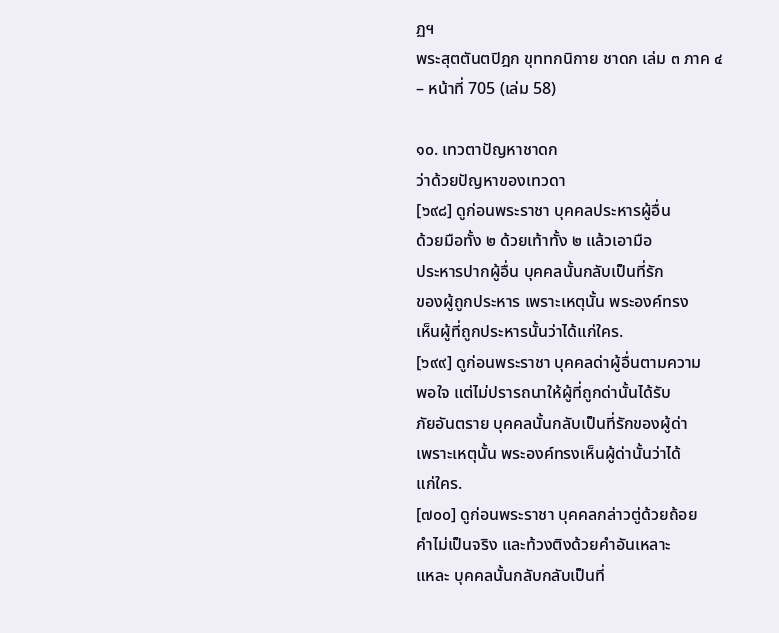ฏฯ
พระสุตตันตปิฎก ขุททกนิกาย ชาดก เล่ม ๓ ภาค ๔ – หน้าที่ 705 (เล่ม 58)

๑๐. เทวตาปัญหาชาดก
ว่าด้วยปัญหาของเทวดา
[๖๙๘] ดูก่อนพระราชา บุคคลประหารผู้อื่น
ด้วยมือทั้ง ๒ ด้วยเท้าทั้ง ๒ แล้วเอามือ
ประหารปากผู้อื่น บุคคลนั้นกลับเป็นที่รัก
ของผู้ถูกประหาร เพราะเหตุนั้น พระองค์ทรง
เห็นผู้ที่ถูกประหารนั้นว่าได้แก่ใคร.
[๖๙๙] ดูก่อนพระราชา บุคคลด่าผู้อื่นตามความ
พอใจ แต่ไม่ปรารถนาให้ผู้ที่ถูกด่านั้นได้รับ
ภัยอันตราย บุคคลนั้นกลับเป็นที่รักของผู้ด่า
เพราะเหตุนั้น พระองค์ทรงเห็นผู้ด่านั้นว่าได้
แก่ใคร.
[๗๐๐] ดูก่อนพระราชา บุคคลกล่าวตู่ด้วยถ้อย
คำไม่เป็นจริง และท้วงติงด้วยคำอันเหลาะ
แหละ บุคคลนั้นกลับกลับเป็นที่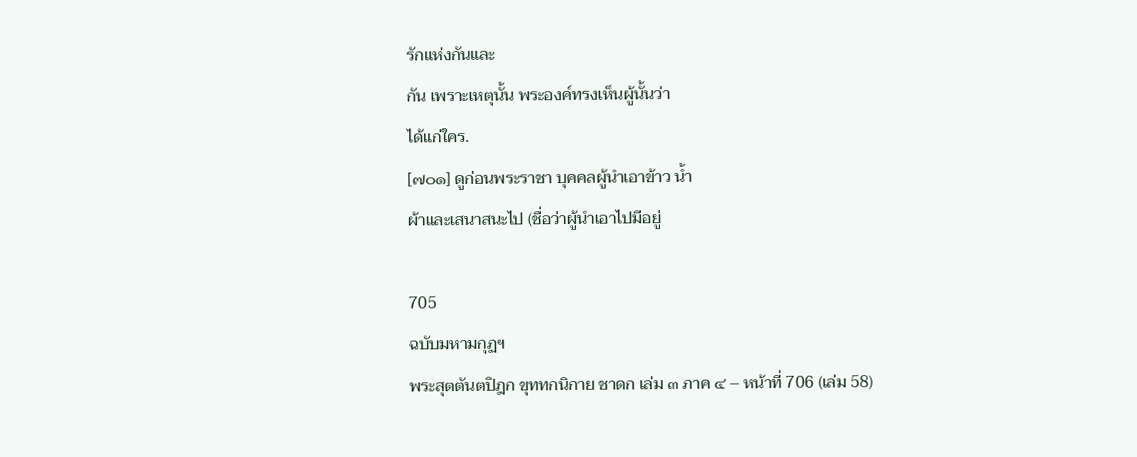รักแห่งกันและ
กัน เพราะเหตุนั้น พระองค์ทรงเห็นผู้นั้นว่า
ได้แก่ใคร.
[๗๐๑] ดูก่อนพระราชา บุคคลผู้นำเอาข้าว น้ำ
ผ้าและเสนาสนะไป (ชื่อว่าผู้นำเอาไปมีอยู่

705
ฉบับมหามกุฏฯ
พระสุตตันตปิฎก ขุททกนิกาย ชาดก เล่ม ๓ ภาค ๔ – หน้าที่ 706 (เล่ม 58)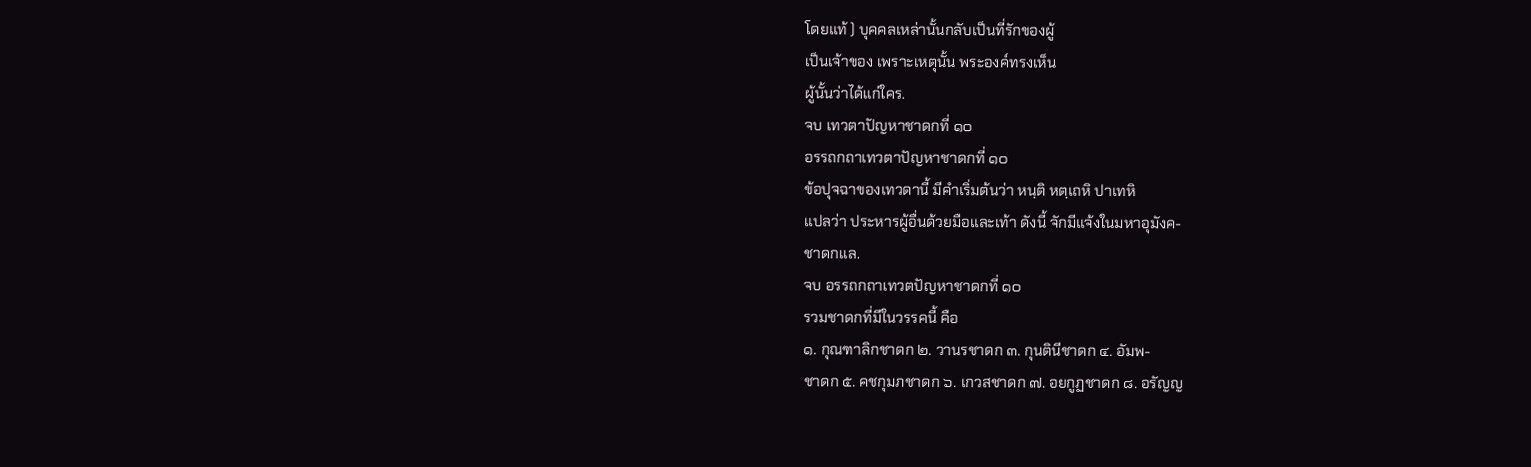โดยแท้ ) บุคคลเหล่านั้นกลับเป็นที่รักของผู้
เป็นเจ้าของ เพราะเหตุนั้น พระองค์ทรงเห็น
ผู้นั้นว่าได้แก่ใคร.
จบ เทวตาปัญหาชาดกที่ ๑๐
อรรถกถาเทวตาปัญหาชาดกที่ ๑๐
ข้อปุจฉาของเทวดานี้ มีคำเริ่มต้นว่า หนฺติ หตฺเถหิ ปาเทหิ
แปลว่า ประหารผู้อื่นด้วยมือและเท้า ดังนี้ จักมีแจ้งในมหาอุมังค-
ชาดกแล.
จบ อรรถกถาเทวตปัญหาชาดกที่ ๑๐
รวมชาดกที่มีในวรรคนี้ คือ
๑. กุณฑาลิกชาดก ๒. วานรชาดก ๓. กุนตินีชาดก ๔. อัมพ-
ชาดก ๕. คชกุมภชาดก ๖. เกวสชาดก ๗. อยกูฏชาดก ๘. อรัญญ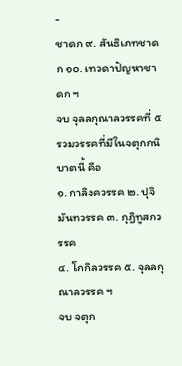-
ชาดก ๙. สันธิเภทชาดก ๑๐. เทวดาปัญหาชาดก ฯ
จบ จุลลกุณาลวรรคที่ ๕
รวมวรรคที่มีในจตุกกนิบาตนี้ คือ
๑. กาลิงควรรค ๒. ปุจิมันทวรรค ๓. กุฎิทูสกวรรค
๔. โกกิลวรรค ๕. จุลลกุณาลวรรค ฯ
จบ จตุก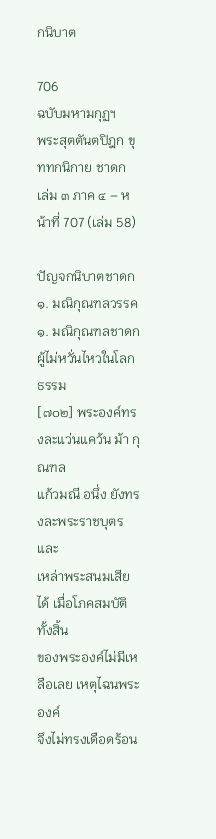กนิบาต

706
ฉบับมหามกุฏฯ
พระสุตตันตปิฎก ขุททกนิกาย ชาดก เล่ม ๓ ภาค ๔ – หน้าที่ 707 (เล่ม 58)

ปัญจกนิบาตชาดก
๑. มณิกุณฑลวรรค
๑. มณิกุณฑลชาดก
ผู้ไม่หวั่นไหวในโลกธรรม
[๗๐๒] พระองค์ทรงละแว่นแคว้น ม้า กุณฑล
แก้วมณี อนึ่ง ยังทรงละพระราชบุตรและ
เหล่าพระสนมเสียได้ เมื่อโภคสมบัติทั้งสิ้น
ของพระองค์ไม่มีเหลือเลย เหตุไฉนพระองค์
จึงไม่ทรงเดือดร้อน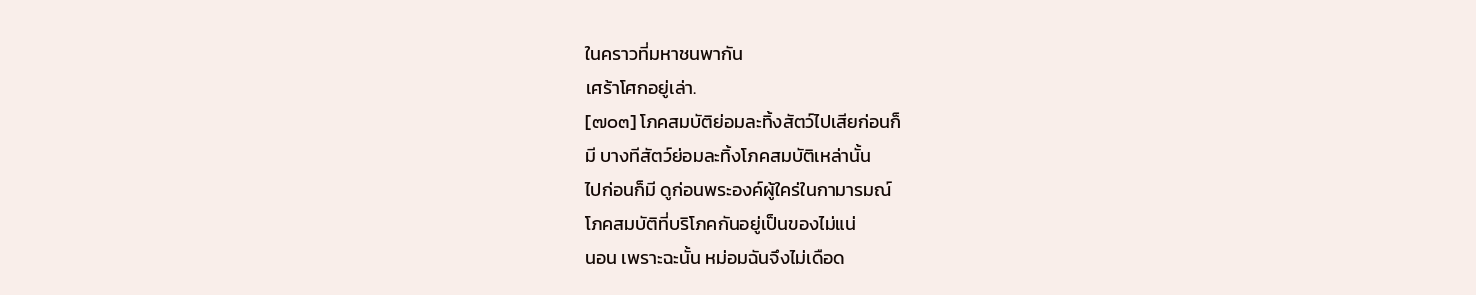ในคราวที่มหาชนพากัน
เศร้าโศกอยู่เล่า.
[๗๐๓] โภคสมบัติย่อมละทิ้งสัตว์ไปเสียก่อนก็
มี บางทีสัตว์ย่อมละทิ้งโภคสมบัติเหล่านั้น
ไปก่อนก็มี ดูก่อนพระองค์ผู้ใคร่ในกามารมณ์
โภคสมบัติที่บริโภคกันอยู่เป็นของไม่แน่
นอน เพราะฉะนั้น หม่อมฉันจึงไม่เดือด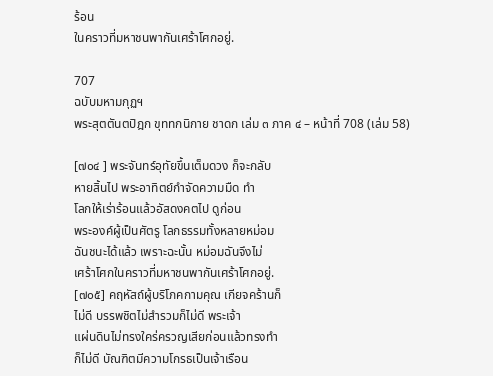ร้อน
ในคราวที่มหาชนพากันเศร้าโศกอยู่.

707
ฉบับมหามกุฏฯ
พระสุตตันตปิฎก ขุททกนิกาย ชาดก เล่ม ๓ ภาค ๔ – หน้าที่ 708 (เล่ม 58)

[๗๐๔ ] พระจันทร์อุทัยขึ้นเต็มดวง ก็จะกลับ
หายสิ้นไป พระอาทิตย์กำจัดความมืด ทำ
โลกให้เร่าร้อนแล้วอัสดงคตไป ดูก่อน
พระองค์ผู้เป็นศัตรู โลกธรรมทั้งหลายหม่อม
ฉันชนะได้แล้ว เพราะฉะนั้น หม่อมฉันจึงไม่
เศร้าโศกในคราวที่มหาชนพากันเศร้าโศกอยู่.
[๗๐๕] คฤหัสถ์ผู้บริโภคกามคุณ เกียจคร้านก็
ไม่ดี บรรพชิตไม่สำรวมก็ไม่ดี พระเจ้า
แผ่นดินไม่ทรงใคร่ครวญเสียก่อนแล้วทรงทำ
ก็ไม่ดี บัณฑิตมีความโกรธเป็นเจ้าเรือน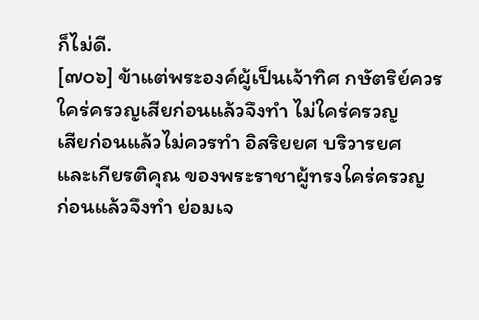ก็ไม่ดี.
[๗๐๖] ข้าแต่พระองค์ผู้เป็นเจ้าทิศ กษัตริย์ควร
ใคร่ครวญเสียก่อนแล้วจึงทำ ไม่ใคร่ครวญ
เสียก่อนแล้วไม่ควรทำ อิสริยยศ บริวารยศ
และเกียรติคุณ ของพระราชาผู้ทรงใคร่ครวญ
ก่อนแล้วจึงทำ ย่อมเจ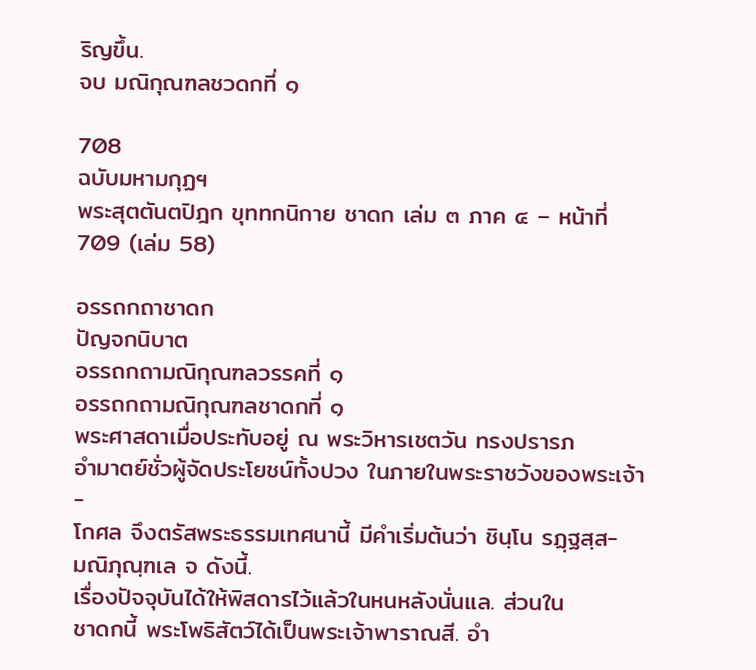ริญขึ้น.
จบ มณิกุณฑลชวดกที่ ๑

708
ฉบับมหามกุฏฯ
พระสุตตันตปิฎก ขุททกนิกาย ชาดก เล่ม ๓ ภาค ๔ – หน้าที่ 709 (เล่ม 58)

อรรถกถาชาดก
ปัญจกนิบาต
อรรถกถามณิกุณฑลวรรคที่ ๑
อรรถกถามณิกุณฑลชาดกที่ ๑
พระศาสดาเมื่อประทับอยู่ ณ พระวิหารเชตวัน ทรงปรารภ
อำมาตย์ชั่วผู้จัดประโยชน์ทั้งปวง ในภายในพระราชวังของพระเจ้า-
โกศล จึงตรัสพระธรรมเทศนานี้ มีคำเริ่มต้นว่า ชินฺโน รฏฺฐสฺส-
มณิภุณฺฑเล จ ดังนี้.
เรื่องปัจจุบันได้ให้พิสดารไว้แล้วในหนหลังนั่นแล. ส่วนใน
ชาดกนี้ พระโพธิสัตว์ได้เป็นพระเจ้าพาราณสี. อำ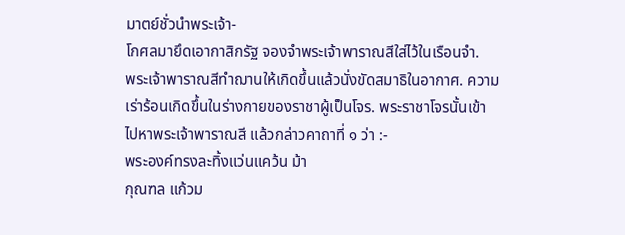มาตย์ชั่วนำพระเจ้า-
โกศลมายึดเอากาสิกรัฐ จองจำพระเจ้าพาราณสีใส่ไว้ในเรือนจำ.
พระเจ้าพาราณสีทำฌานให้เกิดขึ้นแล้วนั่งขัดสมาธิในอากาศ. ความ
เร่าร้อนเกิดขึ้นในร่างกายของราชาผู้เป็นโจร. พระราชาโจรนั้นเข้า
ไปหาพระเจ้าพาราณสี แล้วกล่าวคาถาที่ ๑ ว่า :-
พระองค์ทรงละทิ้งแว่นแคว้น ม้า
กุณฑล แก้วม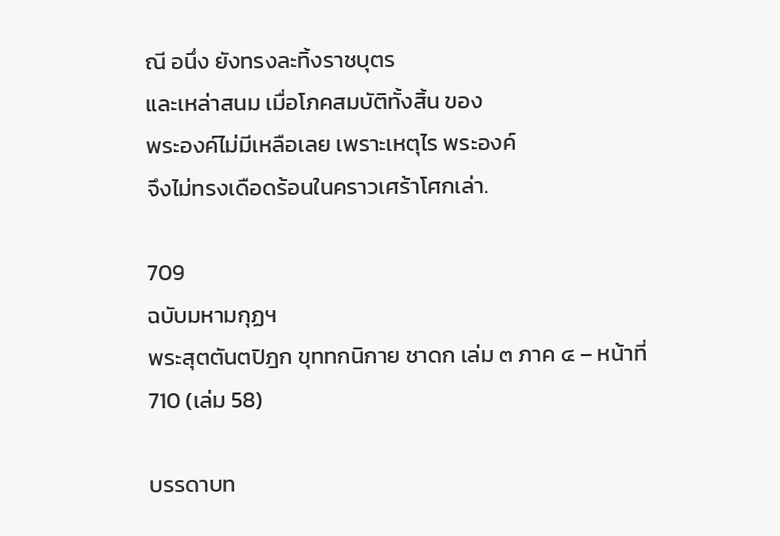ณี อนึ่ง ยังทรงละทิ้งราชบุตร
และเหล่าสนม เมื่อโภคสมบัติทั้งสิ้น ของ
พระองค์ไม่มีเหลือเลย เพราะเหตุไร พระองค์
จึงไม่ทรงเดือดร้อนในคราวเศร้าโศกเล่า.

709
ฉบับมหามกุฏฯ
พระสุตตันตปิฎก ขุททกนิกาย ชาดก เล่ม ๓ ภาค ๔ – หน้าที่ 710 (เล่ม 58)

บรรดาบท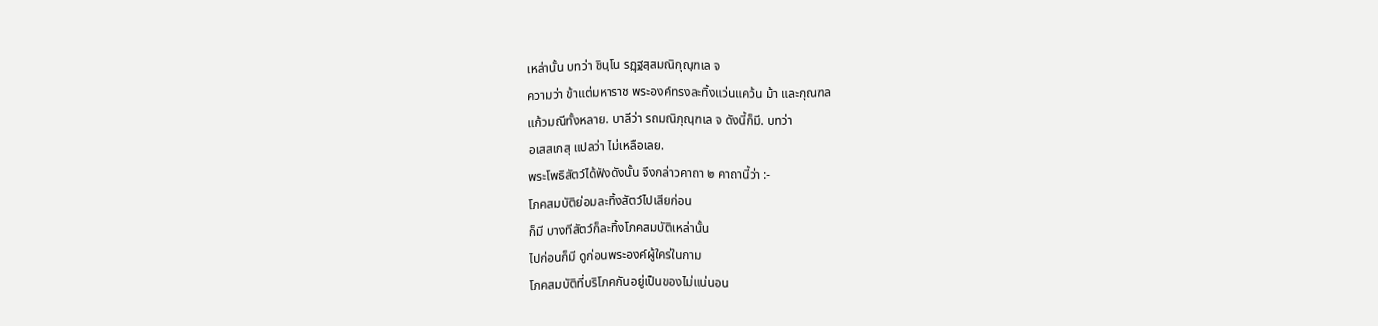เหล่านั้น บทว่า ชินฺโน รฏฺฐสฺสมณิกุณฺฑเล จ
ความว่า ข้าแต่มหาราช พระองค์ทรงละทิ้งแว่นแคว้น ม้า และกุณฑล
แก้วมณีทั้งหลาย. บาลีว่า รถมณิภุณฺฑเล จ ดังนี้ก็มี. บทว่า
อเสสเกสุ แปลว่า ไม่เหลือเลย.
พระโพธิสัตว์ได้ฟังดังนั้น จึงกล่าวคาถา ๒ คาถานี้ว่า :-
โภคสมบัติย่อมละทิ้งสัตว์ไปเสียก่อน
ก็มี บางทีสัตว์ก็ละทิ้งโภคสมบัติเหล่านั้น
ไปก่อนก็มี ดูก่อนพระองค์ผู้ใคร่ในกาม
โภคสมบัติที่บริโภคกันอยู่เป็นของไม่แน่นอน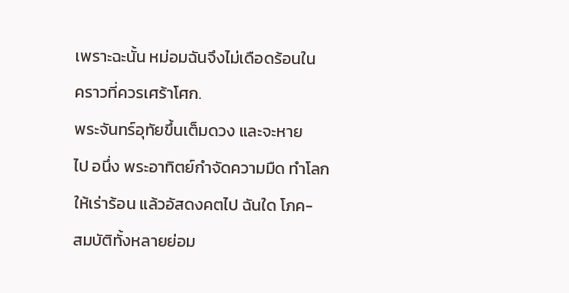เพราะฉะนั้น หม่อมฉันจึงไม่เดือดร้อนใน
คราวที่ควรเศร้าโศก.
พระจันทร์อุทัยขึ้นเต็มดวง และจะหาย
ไป อนึ่ง พระอาทิตย์กำจัดความมืด ทำโลก
ให้เร่าร้อน แล้วอัสดงคตไป ฉันใด โภค-
สมบัติทั้งหลายย่อม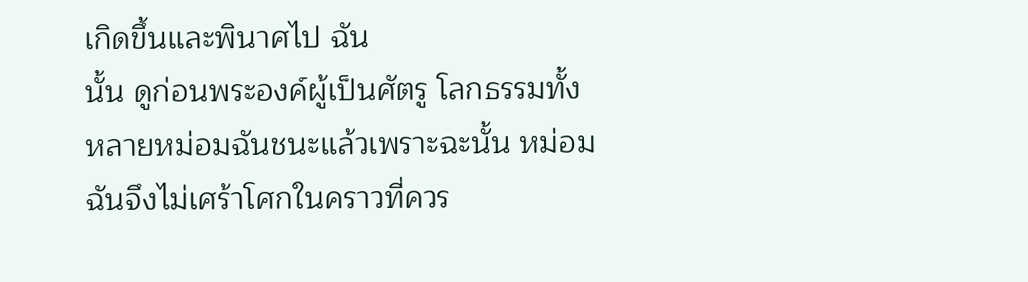เกิดขึ้นและพินาศไป ฉัน
นั้น ดูก่อนพระองค์ผู้เป็นศัตรู โลกธรรมทั้ง
หลายหม่อมฉันชนะแล้วเพราะฉะนั้น หม่อม
ฉันจึงไม่เศร้าโศกในคราวที่ควร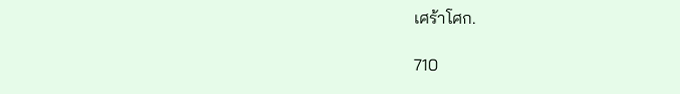เศร้าโศก.

710